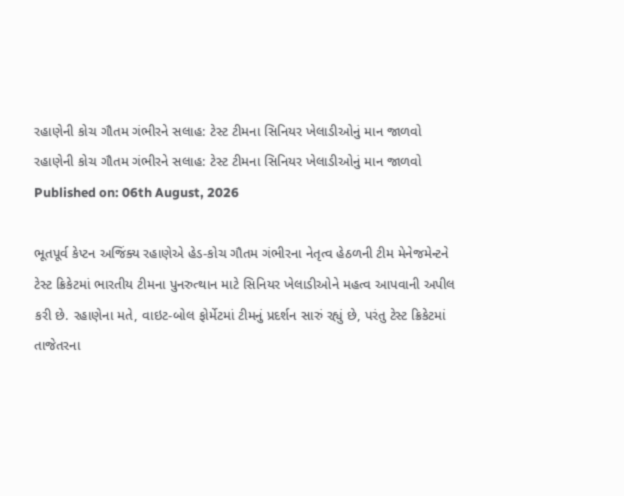રહાણેની કોચ ગૌતમ ગંભીરને સલાહ: ટેસ્ટ ટીમના સિનિયર ખેલાડીઓનું માન જાળવો
રહાણેની કોચ ગૌતમ ગંભીરને સલાહ: ટેસ્ટ ટીમના સિનિયર ખેલાડીઓનું માન જાળવો
Published on: 06th August, 2026

ભૂતપૂર્વ કેપ્ટન અજિંક્ય રહાણેએ હેડ-કોચ ગૌતમ ગંભીરના નેતૃત્વ હેઠળની ટીમ મેનેજમેન્ટને ટેસ્ટ ક્રિકેટમાં ભારતીય ટીમના પુનરુત્થાન માટે સિનિયર ખેલાડીઓને મહત્વ આપવાની અપીલ કરી છે. રહાણેના મતે, વાઇટ-બોલ ફોર્મેટમાં ટીમનું પ્રદર્શન સારું રહ્યું છે, પરંતુ ટેસ્ટ ક્રિકેટમાં તાજેતરના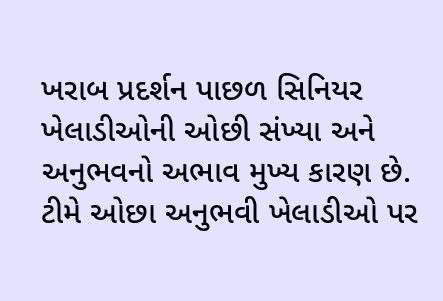ખરાબ પ્રદર્શન પાછળ સિનિયર ખેલાડીઓની ઓછી સંખ્યા અને અનુભવનો અભાવ મુખ્ય કારણ છે. ટીમે ઓછા અનુભવી ખેલાડીઓ પર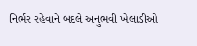નિર્ભર રહેવાને બદલે અનુભવી ખેલાડીઓ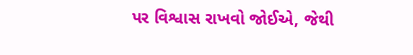પર વિશ્વાસ રાખવો જોઈએ, જેથી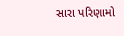સારા પરિણામો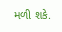મળી શકે.